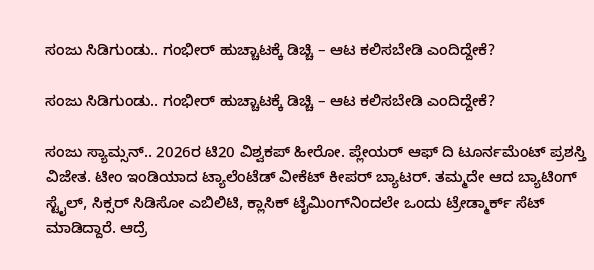ಸಂಜು ಸಿಡಿಗುಂಡು.. ಗಂಭೀರ್ ಹುಚ್ಚಾಟಕ್ಕೆ ಡಿಚ್ಚಿ – ಆಟ ಕಲಿಸಬೇಡಿ ಎಂದಿದ್ದೇಕೆ?

ಸಂಜು ಸಿಡಿಗುಂಡು.. ಗಂಭೀರ್ ಹುಚ್ಚಾಟಕ್ಕೆ ಡಿಚ್ಚಿ – ಆಟ ಕಲಿಸಬೇಡಿ ಎಂದಿದ್ದೇಕೆ?

ಸಂಜು ಸ್ಯಾಮ್ಸನ್.. 2026ರ ಟಿ20 ವಿಶ್ವಕಪ್ ಹೀರೋ. ಪ್ಲೇಯರ್ ಆಫ್ ದಿ ಟೂರ್ನಮೆಂಟ್ ಪ್ರಶಸ್ತಿ ವಿಜೇತ. ಟೀಂ ಇಂಡಿಯಾದ ಟ್ಯಾಲೆಂಟೆಡ್ ವೀಕೆಟ್ ಕೀಪರ್ ಬ್ಯಾಟರ್. ತಮ್ಮದೇ ಆದ ಬ್ಯಾಟಿಂಗ್ ಸ್ಟೈಲ್, ಸಿಕ್ಸರ್ ಸಿಡಿಸೋ ಎಬಿಲಿಟಿ, ಕ್ಲಾಸಿಕ್ ಟೈಮಿಂಗ್‌ನಿಂದಲೇ ಒಂದು ಟ್ರೇಡ್ಮಾರ್ಕ್ ಸೆಟ್ ಮಾಡಿದ್ದಾರೆ. ಆದ್ರೆ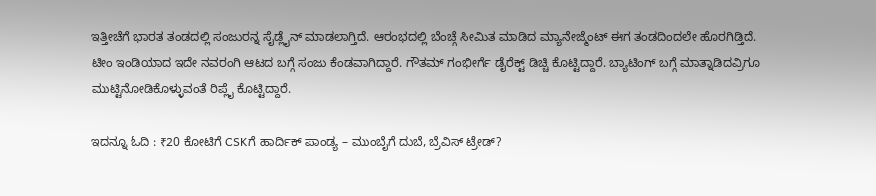ಇತ್ತೀಚೆಗೆ ಭಾರತ ತಂಡದಲ್ಲಿ ಸಂಜುರನ್ನ ಸೈಡ್ಲೈನ್ ಮಾಡಲಾಗ್ತಿದೆ. ಆರಂಭದಲ್ಲಿ ಬೆಂಚ್ಗೆ ಸೀಮಿತ ಮಾಡಿದ ಮ್ಯಾನೇಜ್ಮೆಂಟ್ ಈಗ ತಂಡದಿಂದಲೇ ಹೊರಗಿಡ್ತಿದೆ. ಟೀಂ ಇಂಡಿಯಾದ ಇದೇ ನವರಂಗಿ ಆಟದ ಬಗ್ಗೆ ಸಂಜು ಕೆಂಡವಾಗಿದ್ದಾರೆ. ಗೌತಮ್ ಗಂಭೀರ್ಗೆ ಡೈರೆಕ್ಟ್ ಡಿಚ್ಚಿ ಕೊಟ್ಟಿದ್ದಾರೆ. ಬ್ಯಾಟಿಂಗ್ ಬಗ್ಗೆ ಮಾತ್ನಾಡಿದವ್ರಿಗೂ ಮುಟ್ಟಿನೋಡಿಕೊಳ್ಳುವಂತೆ ರಿಪ್ಲೈ ಕೊಟ್ಟಿದ್ದಾರೆ.

ಇದನ್ನೂ ಓದಿ : ₹20 ಕೋಟಿಗೆ CSKಗೆ ಹಾರ್ದಿಕ್ ಪಾಂಡ್ಯ – ಮುಂಬೈಗೆ ದುಬೆ, ಬ್ರೆವಿಸ್ ಟ್ರೇಡ್?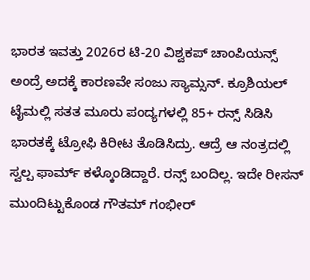ಭಾರತ ಇವತ್ತು 2026ರ ಟಿ-20 ವಿಶ್ವಕಪ್ ಚಾಂಪಿಯನ್ಸ್ ಅಂದ್ರೆ ಅದಕ್ಕೆ ಕಾರಣವೇ ಸಂಜು ಸ್ಯಾಮ್ಸನ್. ಕ್ರೂಶಿಯಲ್ ಟೈಮಲ್ಲಿ ಸತತ ಮೂರು ಪಂದ್ಯಗಳಲ್ಲಿ 85+ ರನ್ಸ್ ಸಿಡಿಸಿ ಭಾರತಕ್ಕೆ ಟ್ರೋಫಿ ಕಿರೀಟ ತೊಡಿಸಿದ್ರು. ಆದ್ರೆ ಆ ನಂತ್ರದಲ್ಲಿ ಸ್ವಲ್ಪ ಫಾರ್ಮ್ ಕಳ್ಕೊಂಡಿದ್ದಾರೆ. ರನ್ಸ್ ಬಂದಿಲ್ಲ. ಇದೇ ರೀಸನ್ ಮುಂದಿಟ್ಟುಕೊಂಡ ಗೌತಮ್ ಗಂಭೀರ್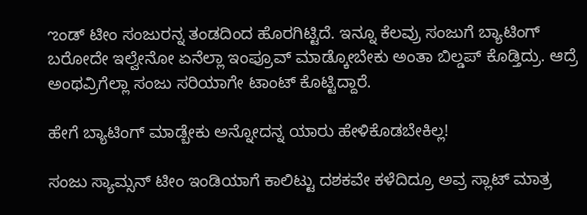ಌಂಡ್ ಟೀಂ ಸಂಜುರನ್ನ ತಂಡದಿಂದ ಹೊರಗಿಟ್ಟಿದೆ. ಇನ್ನೂ ಕೆಲವ್ರು ಸಂಜುಗೆ ಬ್ಯಾಟಿಂಗ್ ಬರೋದೇ ಇಲ್ವೇನೋ ಏನೆಲ್ಲಾ ಇಂಪ್ರೂವ್ ಮಾಡ್ಕೋಬೇಕು ಅಂತಾ ಬಿಲ್ಡಪ್ ಕೊಡ್ತಿದ್ರು. ಆದ್ರೆ ಅಂಥವ್ರಿಗೆಲ್ಲಾ ಸಂಜು ಸರಿಯಾಗೇ ಟಾಂಟ್ ಕೊಟ್ಟಿದ್ದಾರೆ.

ಹೇಗೆ ಬ್ಯಾಟಿಂಗ್ ಮಾಡ್ಬೇಕು ಅನ್ನೋದನ್ನ ಯಾರು ಹೇಳಿಕೊಡಬೇಕಿಲ್ಲ!

ಸಂಜು ಸ್ಯಾಮ್ಸನ್ ಟೀಂ ಇಂಡಿಯಾಗೆ ಕಾಲಿಟ್ಟು ದಶಕವೇ ಕಳೆದಿದ್ರೂ ಅವ್ರ ಸ್ಲಾಟ್ ಮಾತ್ರ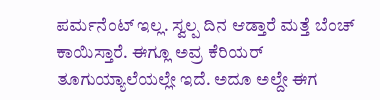ಪರ್ಮನೆಂಟ್ ಇಲ್ಲ. ಸ್ವಲ್ಪ ದಿನ ಆಡ್ತಾರೆ ಮತ್ತೆ ಬೆಂಚ್ ಕಾಯಿಸ್ತಾರೆ. ಈಗ್ಲೂ ಅವ್ರ ಕೆರಿಯರ್ ತೂಗುಯ್ಯಾಲೆಯಲ್ಲೇ ಇದೆ. ಅದೂ ಅಲ್ದೇ ಈಗ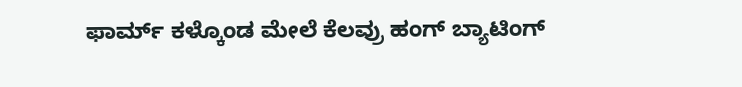ಫಾರ್ಮ್ ಕಳ್ಕೊಂಡ ಮೇಲೆ ಕೆಲವ್ರು ಹಂಗ್ ಬ್ಯಾಟಿಂಗ್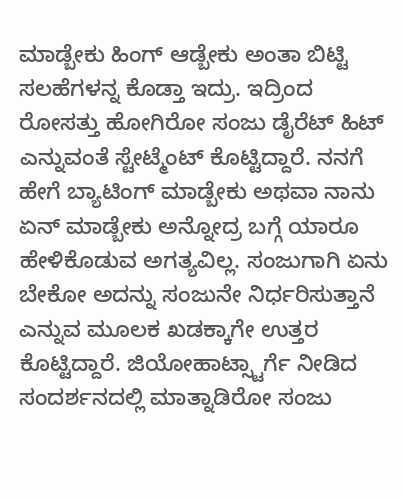ಮಾಡ್ಬೇಕು ಹಿಂಗ್ ಆಡ್ಬೇಕು ಅಂತಾ ಬಿಟ್ಟಿ ಸಲಹೆಗಳನ್ನ ಕೊಡ್ತಾ ಇದ್ರು. ಇದ್ರಿಂದ ರೋಸತ್ತು ಹೋಗಿರೋ ಸಂಜು ಡೈರೆಟ್ ಹಿಟ್ ಎನ್ನುವಂತೆ ಸ್ಟೇಟ್ಮೆಂಟ್ ಕೊಟ್ಟಿದ್ದಾರೆ. ನನಗೆ ಹೇಗೆ ಬ್ಯಾಟಿಂಗ್ ಮಾಡ್ಬೇಕು ಅಥವಾ ನಾನು ಏನ್ ಮಾಡ್ಬೇಕು ಅನ್ನೋದ್ರ ಬಗ್ಗೆ ಯಾರೂ ಹೇಳಿಕೊಡುವ ಅಗತ್ಯವಿಲ್ಲ. ಸಂಜುಗಾಗಿ ಏನು ಬೇಕೋ ಅದನ್ನು ಸಂಜುನೇ ನಿರ್ಧರಿಸುತ್ತಾನೆ ಎನ್ನುವ ಮೂಲಕ ಖಡಕ್ಕಾಗೇ ಉತ್ತರ ಕೊಟ್ಟಿದ್ದಾರೆ. ಜಿಯೋಹಾಟ್ಸ್ಟಾರ್ಗೆ ನೀಡಿದ ಸಂದರ್ಶನದಲ್ಲಿ ಮಾತ್ನಾಡಿರೋ ಸಂಜು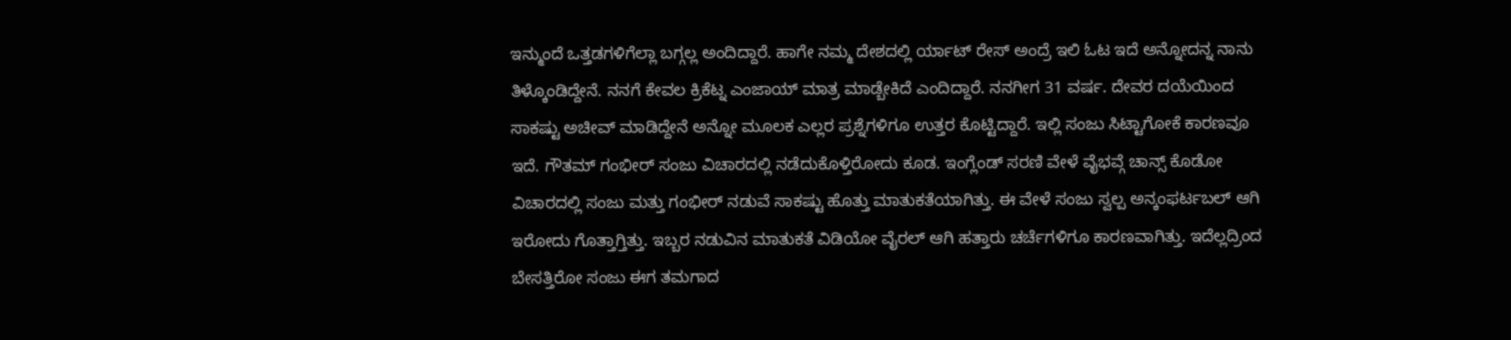ಇನ್ಮುಂದೆ ಒತ್ತಡಗಳಿಗೆಲ್ಲಾ ಬಗ್ಗಲ್ಲ ಅಂದಿದ್ದಾರೆ. ಹಾಗೇ ನಮ್ಮ ದೇಶದಲ್ಲಿ ರ್ಯಾಟ್ ರೇಸ್ ಅಂದ್ರೆ ಇಲಿ ಓಟ ಇದೆ ಅನ್ನೋದನ್ನ ನಾನು ತಿಳ್ಕೊಂಡಿದ್ದೇನೆ. ನನಗೆ ಕೇವಲ ಕ್ರಿಕೆಟ್ನ ಎಂಜಾಯ್ ಮಾತ್ರ ಮಾಡ್ಬೇಕಿದೆ ಎಂದಿದ್ದಾರೆ. ನನಗೀಗ 31 ವರ್ಷ. ದೇವರ ದಯೆಯಿಂದ ಸಾಕಷ್ಟು ಅಚೀವ್ ಮಾಡಿದ್ದೇನೆ ಅನ್ನೋ ಮೂಲಕ ಎಲ್ಲರ ಪ್ರಶ್ನೆಗಳಿಗೂ ಉತ್ತರ ಕೊಟ್ಟಿದ್ದಾರೆ. ಇಲ್ಲಿ ಸಂಜು ಸಿಟ್ಟಾಗೋಕೆ ಕಾರಣವೂ ಇದೆ. ಗೌತಮ್ ಗಂಭೀರ್ ಸಂಜು ವಿಚಾರದಲ್ಲಿ ನಡೆದುಕೊಳ್ತಿರೋದು ಕೂಡ. ಇಂಗ್ಲೆಂಡ್ ಸರಣಿ ವೇಳೆ ವೈಭವ್ಗೆ ಚಾನ್ಸ್ ಕೊಡೋ ವಿಚಾರದಲ್ಲಿ ಸಂಜು ಮತ್ತು ಗಂಭೀರ್ ನಡುವೆ ಸಾಕಷ್ಟು ಹೊತ್ತು ಮಾತುಕತೆಯಾಗಿತ್ತು. ಈ ವೇಳೆ ಸಂಜು ಸ್ವಲ್ಪ ಅನ್ಕಂಫರ್ಟಬಲ್ ಆಗಿ ಇರೋದು ಗೊತ್ತಾಗ್ತಿತ್ತು. ಇಬ್ಬರ ನಡುವಿನ ಮಾತುಕತೆ ವಿಡಿಯೋ ವೈರಲ್ ಆಗಿ ಹತ್ತಾರು ಚರ್ಚೆಗಳಿಗೂ ಕಾರಣವಾಗಿತ್ತು. ಇದೆಲ್ಲದ್ರಿಂದ ಬೇಸತ್ತಿರೋ ಸಂಜು ಈಗ ತಮಗಾದ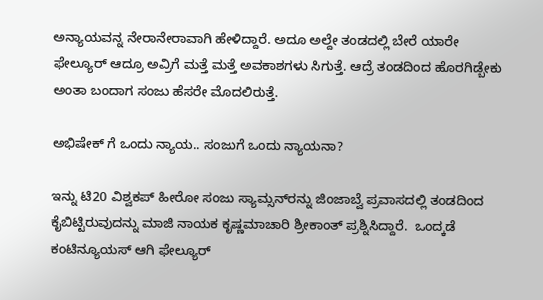ಅನ್ಯಾಯವನ್ನ ನೇರಾನೇರಾವಾಗಿ ಹೇಳಿದ್ದಾರೆ. ಅದೂ ಅಲ್ದೇ ತಂಡದಲ್ಲಿ ಬೇರೆ ಯಾರೇ ಫೇಲ್ಯೂರ್ ಆದ್ರೂ ಅವ್ರಿಗೆ ಮತ್ತೆ ಮತ್ತೆ ಅವಕಾಶಗಳು ಸಿಗುತ್ತೆ. ಆದ್ರೆ ತಂಡದಿಂದ ಹೊರಗಿಡ್ಬೇಕು ಅಂತಾ ಬಂದಾಗ ಸಂಜು ಹೆಸರೇ ಮೊದಲಿರುತ್ತೆ.

ಅಭಿಷೇಕ್ ಗೆ ಒಂದು ನ್ಯಾಯ.. ಸಂಜುಗೆ ಒಂದು ನ್ಯಾಯನಾ?

ಇನ್ನು ಟಿ20 ವಿಶ್ವಕಪ್ ಹೀರೋ ಸಂಜು ಸ್ಯಾಮ್ಸನ್‌ರನ್ನು ಜಿಂಜಾಬ್ವೆ ಪ್ರವಾಸದಲ್ಲಿ ತಂಡದಿಂದ ಕೈಬಿಟ್ಟಿರುವುದನ್ನು ಮಾಜಿ ನಾಯಕ ಕೃಷ್ಣಮಾಚಾರಿ ಶ್ರೀಕಾಂತ್ ಪ್ರಶ್ನಿಸಿದ್ದಾರೆ.  ಒಂದ್ಕಡೆ ಕಂಟಿನ್ಯೂಯಸ್ ಆಗಿ ಫೇಲ್ಯೂರ್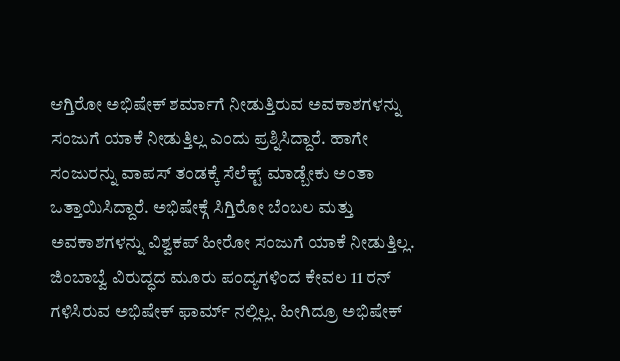ಆಗ್ತಿರೋ ಅಭಿಷೇಕ್ ಶರ್ಮಾಗೆ ನೀಡುತ್ತಿರುವ ಅವಕಾಶಗಳನ್ನು ಸಂಜುಗೆ ಯಾಕೆ ನೀಡುತ್ತಿಲ್ಲ ಎಂದು ಪ್ರಶ್ನಿಸಿದ್ದಾರೆ. ಹಾಗೇ ಸಂಜುರನ್ನು ವಾಪಸ್ ತಂಡಕ್ಕೆ ಸೆಲೆಕ್ಟ್ ಮಾಡ್ಬೇಕು ಅಂತಾ ಒತ್ತಾಯಿಸಿದ್ದಾರೆ. ಅಭಿಷೇಕ್ಗೆ ಸಿಗ್ತಿರೋ ಬೆಂಬಲ ಮತ್ತು ಅವಕಾಶಗಳನ್ನು ವಿಶ್ವಕಪ್ ಹೀರೋ ಸಂಜುಗೆ ಯಾಕೆ ನೀಡುತ್ತಿಲ್ಲ. ಜಿಂಬಾಬ್ವೆ ವಿರುದ್ಧದ ಮೂರು ಪಂದ್ಯಗಳಿಂದ ಕೇವಲ 11 ರನ್ ಗಳಿಸಿರುವ ಅಭಿಷೇಕ್ ಫಾರ್ಮ್ ನಲ್ಲಿಲ್ಲ. ಹೀಗಿದ್ರೂ ಅಭಿಷೇಕ್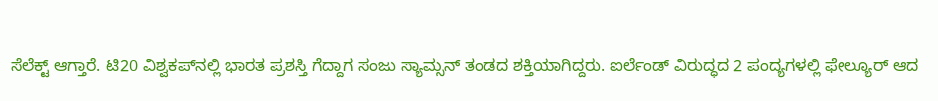ಸೆಲೆಕ್ಟ್ ಆಗ್ತಾರೆ. ಟಿ20 ವಿಶ್ವಕಪ್‌ನಲ್ಲಿ ಭಾರತ ಪ್ರಶಸ್ತಿ ಗೆದ್ದಾಗ ಸಂಜು ಸ್ಯಾಮ್ಸನ್ ತಂಡದ ಶಕ್ತಿಯಾಗಿದ್ದರು. ಐರ್ಲೆಂಡ್ ವಿರುದ್ಧದ 2 ಪಂದ್ಯಗಳಲ್ಲಿ ಫೇಲ್ಯೂರ್ ಆದ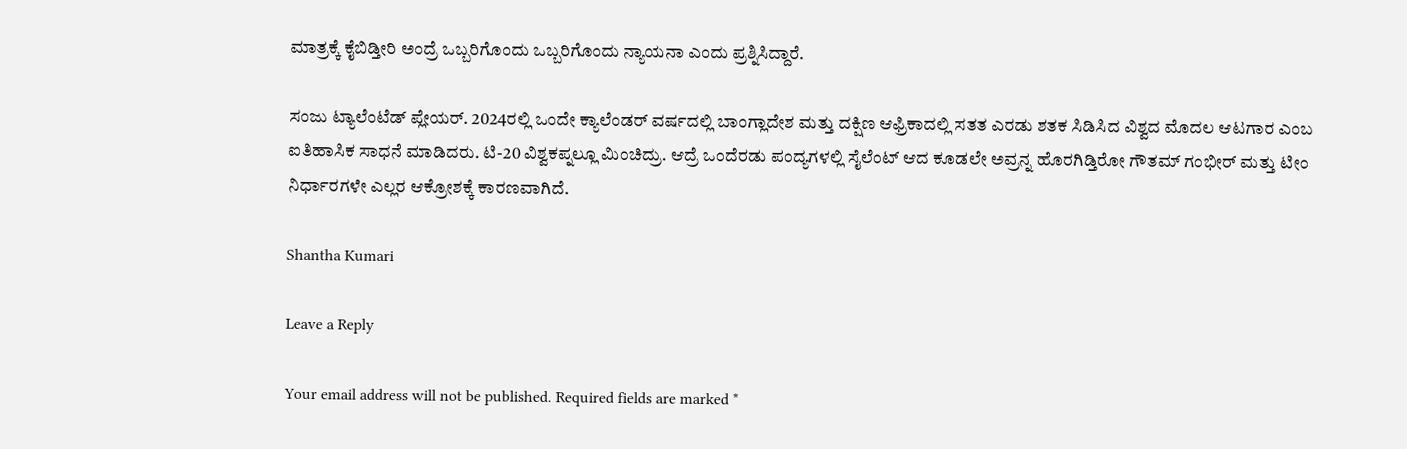ಮಾತ್ರಕ್ಕೆ ಕೈಬಿಡ್ತೀರಿ ಅಂದ್ರೆ ಒಬ್ಬರಿಗೊಂದು ಒಬ್ಬರಿಗೊಂದು ನ್ಯಾಯನಾ ಎಂದು ಪ್ರಶ್ನಿಸಿದ್ದಾರೆ.

ಸಂಜು ಟ್ಯಾಲೆಂಟೆಡ್ ಪ್ಲೇಯರ್. 2024ರಲ್ಲಿ ಒಂದೇ ಕ್ಯಾಲೆಂಡರ್ ವರ್ಷದಲ್ಲಿ ಬಾಂಗ್ಲಾದೇಶ ಮತ್ತು ದಕ್ಷಿಣ ಆಫ್ರಿಕಾದಲ್ಲಿ ಸತತ ಎರಡು ಶತಕ ಸಿಡಿಸಿದ ವಿಶ್ವದ ಮೊದಲ ಆಟಗಾರ ಎಂಬ ಐತಿಹಾಸಿಕ ಸಾಧನೆ ಮಾಡಿದರು. ಟಿ-20 ವಿಶ್ವಕಪ್ನಲ್ಲೂ ಮಿಂಚಿದ್ರು. ಆದ್ರೆ ಒಂದೆರಡು ಪಂದ್ಯಗಳಲ್ಲಿ ಸೈಲೆಂಟ್ ಆದ ಕೂಡಲೇ ಅವ್ರನ್ನ ಹೊರಗಿಡ್ತಿರೋ ಗೌತಮ್ ಗಂಭೀರ್ ಮತ್ತು ಟೀಂ ನಿರ್ಧಾರಗಳೇ ಎಲ್ಲರ ಆಕ್ರೋಶಕ್ಕೆ ಕಾರಣವಾಗಿದೆ.

Shantha Kumari

Leave a Reply

Your email address will not be published. Required fields are marked *